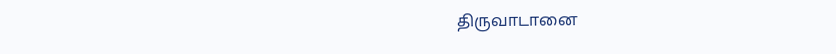திருவாடானை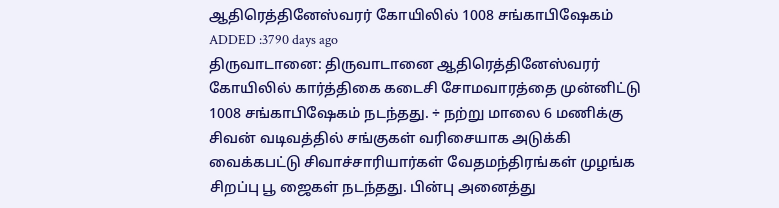ஆதிரெத்தினேஸ்வரர் கோயிலில் 1008 சங்காபிஷேகம்
ADDED :3790 days ago
திருவாடானை: திருவாடானை ஆதிரெத்தினேஸ்வரர் கோயிலில் கார்த்திகை கடைசி சோமவாரத்தை முன்னிட்டு 1008 சங்காபிஷேகம் நடந்தது. ÷ நற்று மாலை 6 மணிக்கு சிவன் வடிவத்தில் சங்குகள் வரிசையாக அடுக்கி வைக்கபட்டு சிவாச்சாரியார்கள் வேதமந்திரங்கள் முழங்க சிறப்பு பூ ஜைகள் நடந்தது. பின்பு அனைத்து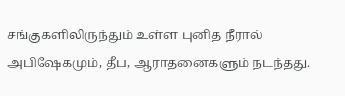சங்குகளிலிருந்தும் உள்ள புனித நீரால் அபிஷேகமும், தீப, ஆராதனைகளும் நடந்தது.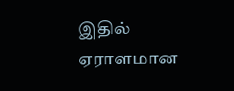இதில் ஏராளமான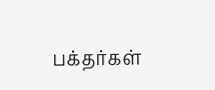பக்தர்கள்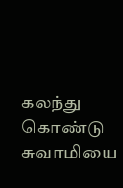கலந்து கொண்டு சுவாமியை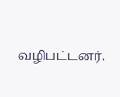வழிபட்டனர்.